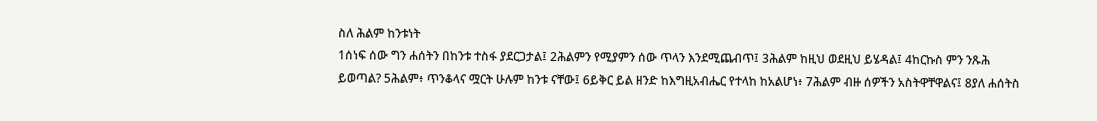ስለ ሕልም ከንቱነት
1ሰነፍ ሰው ግን ሐሰትን በከንቱ ተስፋ ያደርጋታል፤ 2ሕልምን የሚያምን ሰው ጥላን እንደሚጨብጥ፤ 3ሕልም ከዚህ ወደዚህ ይሄዳል፤ 4ከርኩስ ምን ንጹሕ ይወጣል? 5ሕልም፥ ጥንቆላና ሟርት ሁሉም ከንቱ ናቸው፤ 6ይቅር ይል ዘንድ ከእግዚአብሔር የተላከ ከአልሆነ፥ 7ሕልም ብዙ ሰዎችን አስትዋቸዋልና፤ 8ያለ ሐሰትስ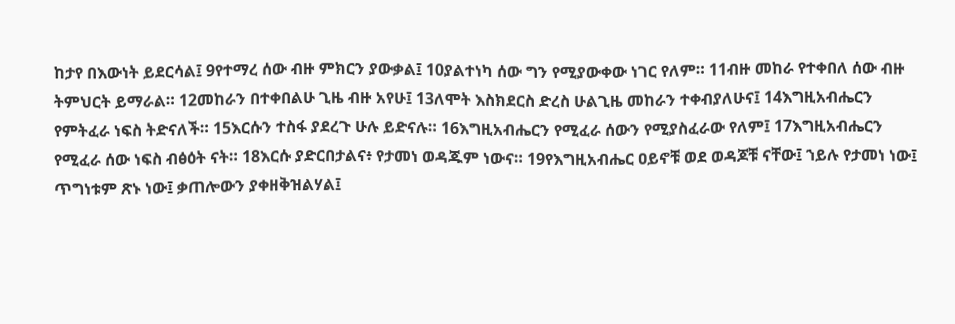ከታየ በእውነት ይደርሳል፤ 9የተማረ ሰው ብዙ ምክርን ያውቃል፤ 10ያልተነካ ሰው ግን የሚያውቀው ነገር የለም። 11ብዙ መከራ የተቀበለ ሰው ብዙ ትምህርት ይማራል። 12መከራን በተቀበልሁ ጊዜ ብዙ አየሁ፤ 13ለሞት እስክደርስ ድረስ ሁልጊዜ መከራን ተቀብያለሁና፤ 14እግዚአብሔርን የምትፈራ ነፍስ ትድናለች። 15እርሱን ተስፋ ያደረጉ ሁሉ ይድናሉ። 16እግዚአብሔርን የሚፈራ ሰውን የሚያስፈራው የለም፤ 17እግዚአብሔርን የሚፈራ ሰው ነፍስ ብፅዕት ናት። 18እርሱ ያድርበታልና፥ የታመነ ወዳጁም ነውና። 19የእግዚአብሔር ዐይኖቹ ወደ ወዳጆቹ ናቸው፤ ኀይሉ የታመነ ነው፤ ጥግነቱም ጽኑ ነው፤ ቃጠሎውን ያቀዘቅዝልሃል፤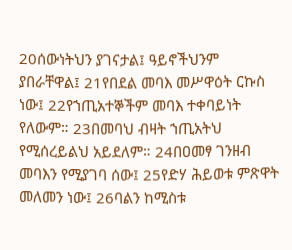20ሰውነትህን ያገናታል፤ ዓይኖችህንም ያበራቸዋል፤ 21የበደል መባእ መሥዋዕት ርኩስ ነው፤ 22የኀጢአተኞችም መባእ ተቀባይነት የለውም። 23በመባህ ብዛት ኀጢአትህ የሚሰረይልህ አይደለም። 24በዐመፃ ገንዘብ መባእን የሚያገባ ሰው፤ 25የድሃ ሕይወቱ ምጽዋት መለመን ነው፤ 26ባልን ከሚስቱ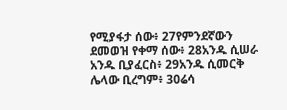የሚያፋታ ሰው፥ 27የምንደኛውን ደመወዝ የቀማ ሰው፥ 28አንዱ ሲሠራ አንዱ ቢያፈርስ፥ 29አንዱ ሲመርቅ ሌላው ቢረግም፥ 30ሬሳ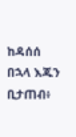ከዳሰሰ በኋላ እጁን ቢታጠብ፥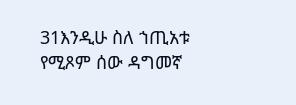31እንዲሁ ስለ ኀጢአቱ የሚጾም ሰው ዳግመኛ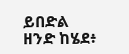ይበድል ዘንድ ከሄደ፥